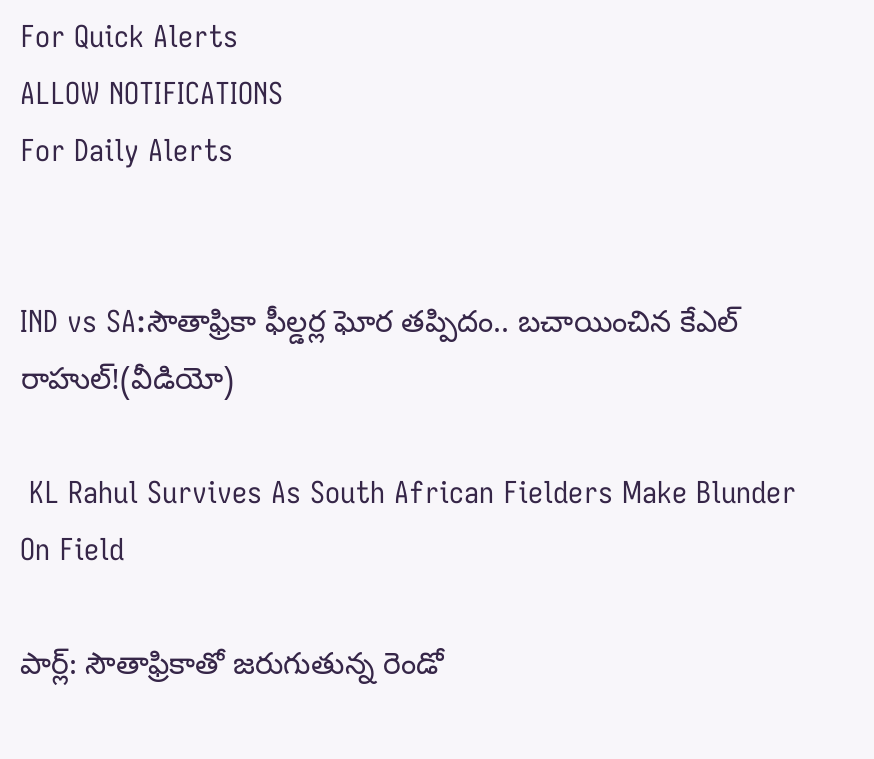For Quick Alerts
ALLOW NOTIFICATIONS
For Daily Alerts


IND vs SA:సౌతాఫ్రికా ఫీల్డర్ల ఘోర తప్పిదం.. బచాయించిన కేఎల్ రాహుల్!(వీడియో)

 KL Rahul Survives As South African Fielders Make Blunder On Field

పార్ల్: సౌతాఫ్రికాతో జరుగుతున్న రెండో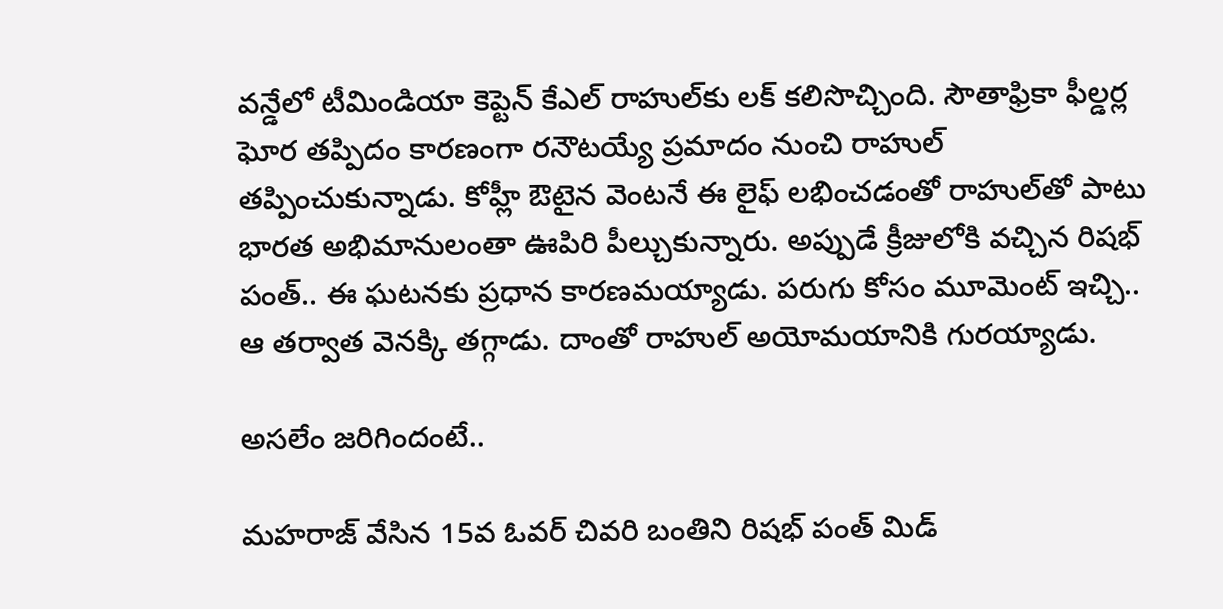వన్డేలో టీమిండియా కెప్టెన్ కేఎల్ రాహుల్‌కు లక్ కలిసొచ్చింది. సౌతాఫ్రికా ఫీల్డర్ల ఘోర తప్పిదం కారణంగా రనౌటయ్యే ప్రమాదం నుంచి రాహుల్ తప్పించుకున్నాడు. కోహ్లీ ఔటైన వెంటనే ఈ లైఫ్ లభించడంతో రాహుల్‌తో పాటు భారత అభిమానులంతా ఊపిరి పీల్చుకున్నారు. అప్పుడే క్రీజులోకి వచ్చిన రిషభ్ పంత్.. ఈ ఘటనకు ప్రధాన కారణమయ్యాడు. పరుగు కోసం మూమెంట్ ఇచ్చి.. ఆ తర్వాత వెనక్కి తగ్గాడు. దాంతో రాహుల్ అయోమయానికి గురయ్యాడు.

అసలేం జరిగిందంటే..

మహరాజ్ వేసిన 15వ ఓవర్ చివరి బంతిని రిషభ్ పంత్ మిడ్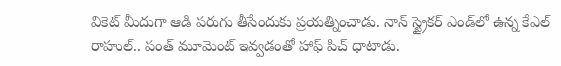వికెట్ మీదుగా ఆడి పరుగు తీసేందుకు ప్రయత్నించాడు. నాన్ స్ట్రైకర్ ఎండ్‌లో ఉన్న కేఎల్ రాహుల్.. పంత్ మూమెంట్ ఇవ్వడంతో హాఫ్ పిచ్ ధాటాడు.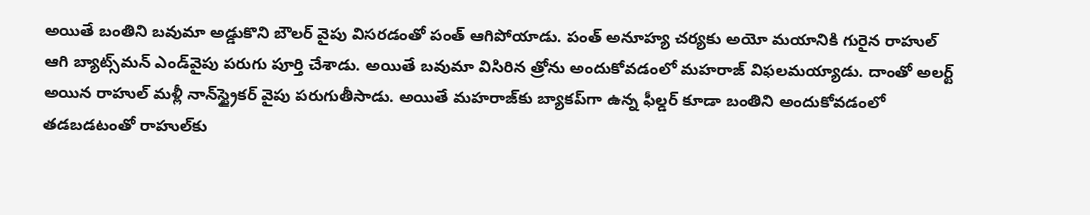అయితే బంతిని బవుమా అడ్డుకొని బౌలర్ వైపు విసరడంతో పంత్ ఆగిపోయాడు. పంత్ అనూహ్య చర్యకు అయో మయానికి గురైన రాహుల్ ఆగి బ్యాట్స్‌మన్ ఎండ్‌వైపు పరుగు పూర్తి చేశాడు. అయితే బవుమా విసిరిన త్రోను అందుకోవడంలో మహరాజ్ విఫలమయ్యాడు. దాంతో అలర్ట్ అయిన రాహుల్ మళ్లీ నాన్‌స్ట్రైకర్ వైపు పరుగుతీసాడు. అయితే మహరాజ్‌కు బ్యాకప్‌గా ఉన్న ఫీల్డర్ కూడా బంతిని అందుకోవడంలో తడబడటంతో రాహుల్‌కు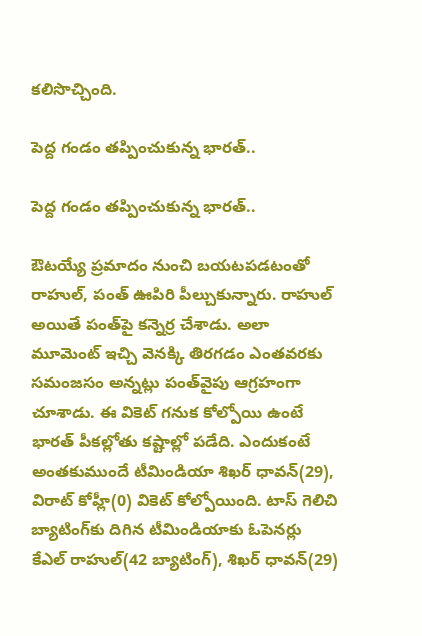కలిసొచ్చింది.

పెద్ద గండం తప్పించుకున్న భారత్..

పెద్ద గండం తప్పించుకున్న భారత్..

ఔటయ్యే ప్రమాదం నుంచి బయటపడటంతో రాహుల్, పంత్ ఊపిరి పీల్చుకున్నారు. రాహుల్ అయితే పంత్‌పై కన్నెర్ర చేశాడు. అలా మూమెంట్ ఇచ్చి వెనక్కి తిరగడం ఎంతవరకు సమంజసం అన్నట్లు పంత్‌వైపు ఆగ్రహంగా చూశాడు. ఈ వికెట్ గనుక కోల్పోయి ఉంటే భారత్ పీకల్లోతు కష్టాల్లో పడేది. ఎందుకంటే అంతకుముందే టీమిండియా శిఖర్ ధావన్(29), విరాట్ కోహ్లీ(0) వికెట్ కోల్పోయింది. టాస్ గెలిచి బ్యాటింగ్‌కు దిగిన టీమిండియాకు ఓపెనర్లు కేఎల్ రాహుల్(42 బ్యాటింగ్), శిఖర్ ధావన్(29)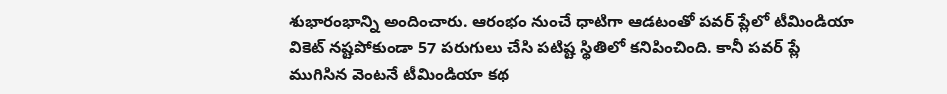శుభారంభాన్ని అందించారు. ఆరంభం నుంచే ధాటిగా ఆడటంతో పవర్ ప్లేలో టీమిండియా వికెట్ నష్టపోకుండా 57 పరుగులు చేసి పటిష్ట స్థితిలో కనిపించింది. కానీ పవర్ ప్లే ముగిసిన వెంటనే టీమిండియా కథ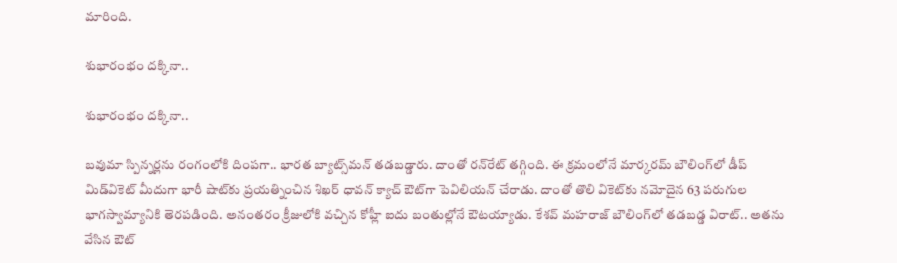మారింది.

శుభారంభం దక్కినా..

శుభారంభం దక్కినా..

బవుమా స్పిన్నర్లను రంగంలోకి దింపగా.. భారత బ్యాట్స్‌మన్ తడబడ్డారు. దాంతో రన్‌రేట్ తగ్గింది. ఈ క్రమంలోనే మార్కరమ్ బౌలింగ్‌లో డీప్ మిడ్‌వికెట్ మీదుగా భారీ షాట్‌కు ప్రయత్నించిన శిఖర్ ధావన్ క్యాచ్ ఔట్‌గా పెవిలియన్ చేరాడు. దాంతో తొలి వికెట్‌కు నమోదైన 63 పరుగుల భాగస్వామ్యానికి తెరపడింది. అనంతరం క్రీజులోకి వచ్చిన కోహ్లీ ఐదు బంతుల్లోనే ఔటయ్యాడు. కేశవ్ మహరాజ్ బౌలింగ్‌లో తడబడ్డ విరాట్.. అతను వేసిన ఔట్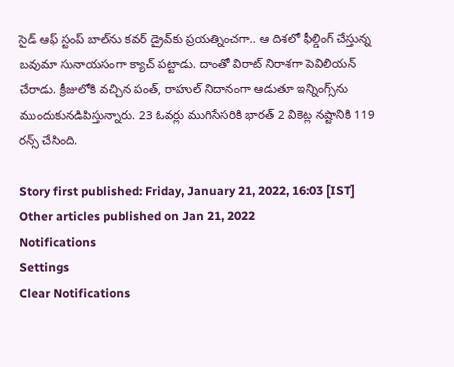సైడ్ ఆఫ్ స్టంప్ బాల్‌ను కవర్ డ్రైవ్‌కు ప్రయత్నించగా.. ఆ దిశలో ఫీల్డింగ్ చేస్తున్న బవుమా సునాయసంగా క్యాచ్ పట్టాడు. దాంతో విరాట్ నిరాశగా పెవిలియన్ చేరాడు. క్రీజులోకి వచ్చిన పంత్, రాహుల్ నిదానంగా ఆడుతూ ఇన్నింగ్స్‌ను ముందుకునడిపిస్తున్నారు. 23 ఓవర్లు ముగిసేసరికి భారత్ 2 వికెట్ల నష్టానికి 119 రన్స్ చేసింది.

Story first published: Friday, January 21, 2022, 16:03 [IST]
Other articles published on Jan 21, 2022
Notifications
Settings
Clear Notifications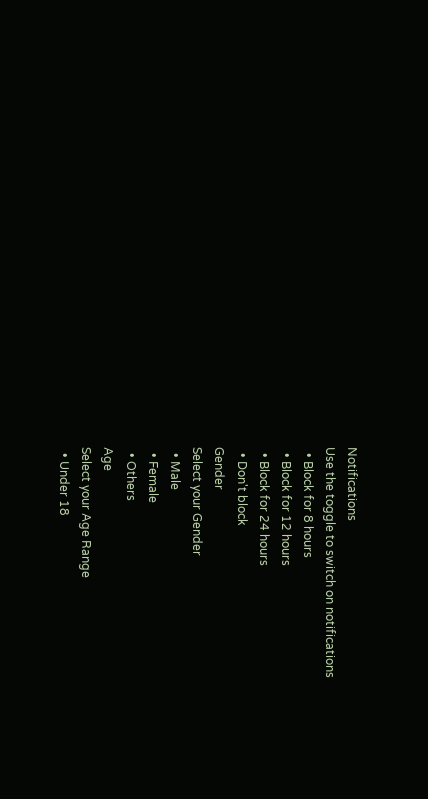Notifications
Use the toggle to switch on notifications
  • Block for 8 hours
  • Block for 12 hours
  • Block for 24 hours
  • Don't block
Gender
Select your Gender
  • Male
  • Female
  • Others
Age
Select your Age Range
  • Under 18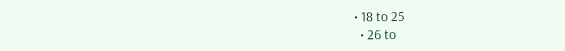• 18 to 25
  • 26 to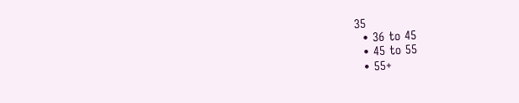35
  • 36 to 45
  • 45 to 55
  • 55+